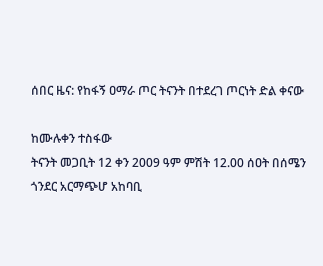ሰበር ዜና: የከፋኝ ዐማራ ጦር ትናንት በተደረገ ጦርነት ድል ቀናው

ከሙሉቀን ተስፋው
ትናንት መጋቢት 12 ቀን 2009 ዓም ምሽት 12.00 ሰዐት በሰሜን ጎንደር አርማጭሆ አከባቢ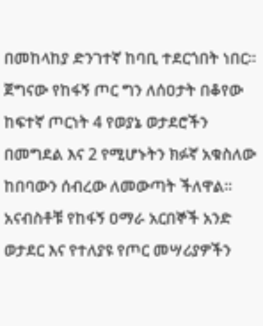በመከላከያ ድንገተኛ ከባቢ ተደርጎበት ነበር። ጀግናው የከፋኝ ጦር ግን ለሰዐታት በቆየው ከፍተኛ ጦርነት 4 የወያኔ ወታደሮችን በመግደል እና 2 የሚሆኑትን ክፉኛ አቁስለው ከበባውን ሰብረው ለመውጣት ችለዋል።
አናብስቶቹ የከፋኝ ዐማራ አርበኞች አንድ ወታደር እና የተለያዩ የጦር መሣሪያዎችን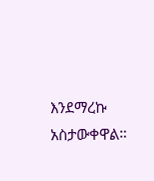እንደማረኩ አስታውቀዋል።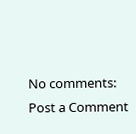No comments:
Post a Comment